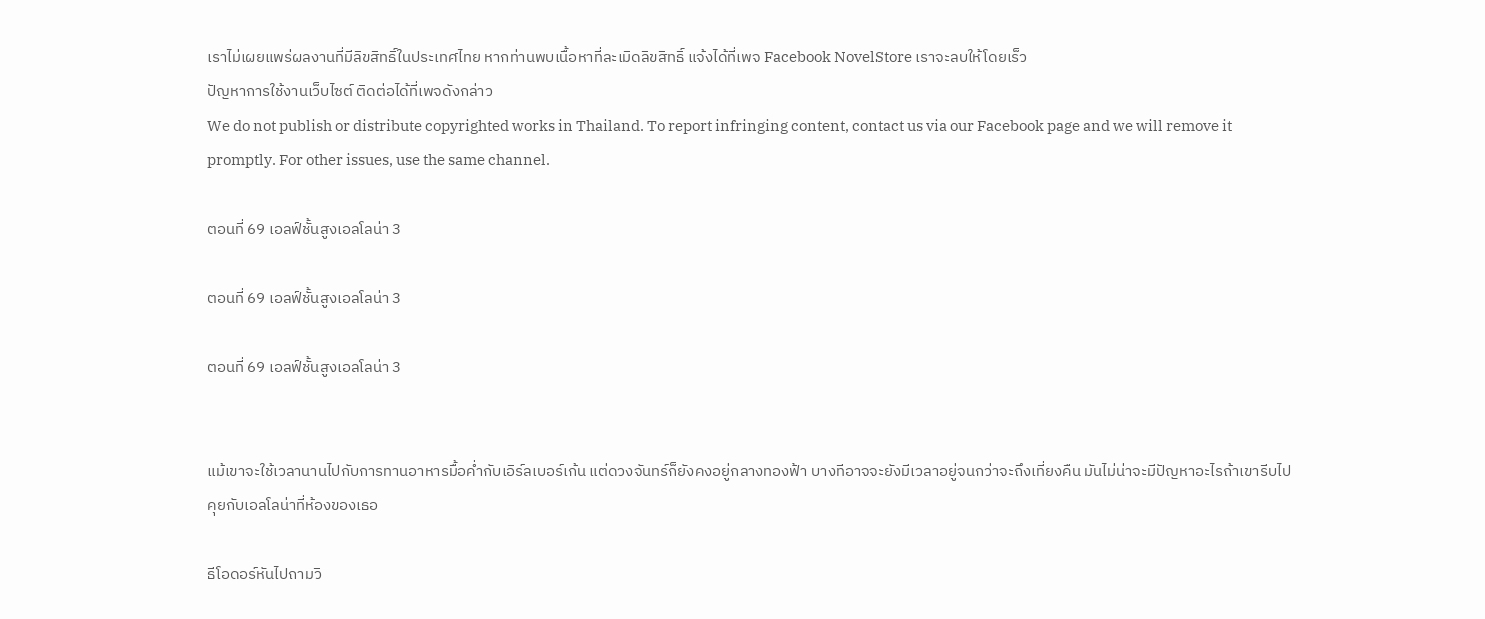เราไม่เผยแพร่ผลงานที่มีลิขสิทธิ์ในประเทศไทย หากท่านพบเนื้อหาที่ละเมิดลิขสิทธิ์ แจ้งได้ที่เพจ Facebook NovelStore เราจะลบให้โดยเร็ว
ปัญหาการใช้งานเว็บไซต์ ติดต่อได้ที่เพจดังกล่าว
We do not publish or distribute copyrighted works in Thailand. To report infringing content, contact us via our Facebook page and we will remove it promptly. For other issues, use the same channel.

ตอนที่ 69 เอลฟ์ชั้นสูงเอลโลน่า 3

ตอนที่ 69 เอลฟ์ชั้นสูงเอลโลน่า 3

ตอนที่ 69 เอลฟ์ชั้นสูงเอลโลน่า 3


แม้เขาจะใช้เวลานานไปกับการทานอาหารมื้อค่ำกับเอิร์ลเบอร์เก้น แต่ดวงจันทร์ก็ยังคงอยู่กลางทองฟ้า บางทีอาจจะยังมีเวลาอยู่จนกว่าจะถึงเที่ยงคืน มันไม่น่าจะมีปัญหาอะไรถ้าเขารีบไปคุยกับเอลโลน่าที่ห้องของเธอ

ธีโอดอร์หันไปถามวิ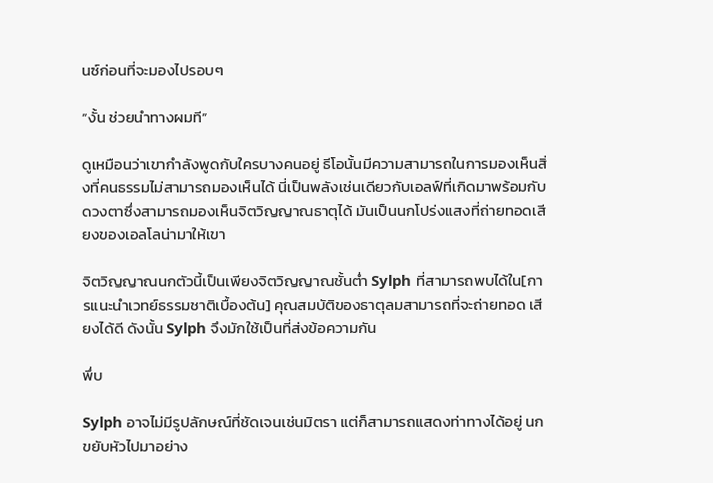นซ์ก่อนที่จะมองไปรอบๆ

“งั้น ช่วยนำทางผมที”

ดูเหมือนว่าเขากำลังพูดกับใครบางคนอยู่ ธีโอนั้นมีความสามารถในการมองเห็นสิ่งที่คนธรรมไม่สามารถมองเห็นได้ นี่เป็นพลังเช่นเดียวกับเอลฟ์ที่เกิดมาพร้อมกับดวงตาซึ่งสามารถมองเห็นจิตวิญญาณธาตุได้ มันเป็นนกโปร่งแสงที่ถ่ายทอดเสียงของเอลโลน่ามาให้เขา

จิตวิญญาณนกตัวนี้เป็นเพียงจิตวิญญาณชั้นต่ำ Sylph ที่สามารถพบได้ใน[การแนะนำเวทย์ธรรมชาติเบื้องต้น] คุณสมบัติของธาตุลมสามารถที่จะถ่ายทอด เสียงได้ดี ดังนั้น Sylph จึงมักใช้เป็นที่ส่งข้อความกัน

พึ่บ

Sylph อาจไม่มีรูปลักษณ์ที่ชัดเจนเช่นมิตรา แต่ก็สามารถแสดงท่าทางได้อยู่ นกขยับหัวไปมาอย่าง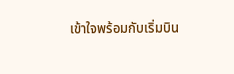เข้าใจพร้อมกับเริ่มบิน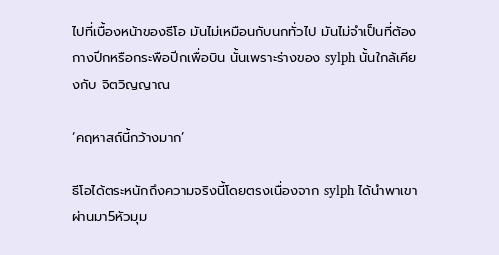ไปที่เบื้องหน้าของธีโอ มันไม่เหมือนกับนกทั่วไป มันไม่จำเป็นที่ต้องกางปีกหรือกระพือปีกเพื่อบิน นั้นเพราะร่างของ sylph นั้นใกล้เคียงกับ จิตวิญญาณ

‘คฤหาสถ์นี้กว้างมาก’

ธีโอได้ตระหนักถึงความจริงนี้โดยตรงเนื่องจาก sylph ได้นำพาเขาผ่านมา5หัวมุม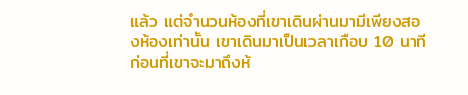แล้ว แต่จำนวนห้องที่เขาเดินผ่านมามีเพียงสองห้องเท่านั้น เขาเดินมาเป็นเวลาเกือบ 10 นาที ก่อนที่เขาจะมาถึงห้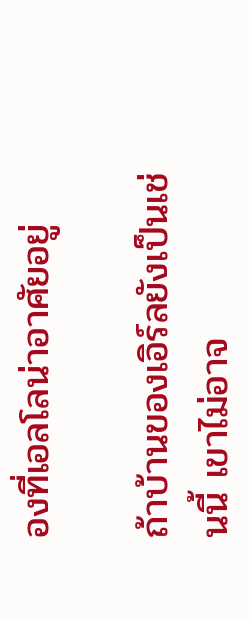องที่เอลโลน่าอาศัยอยู่

ถ้าบ้านของเอิร์ลยังเป็นเช่นนี้ เขาไม่อาจ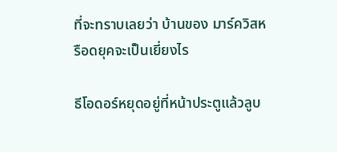ที่จะทราบเลยว่า บ้านของ มาร์ควิสหรือดยุคจะเป็นเยี่ยงไร

ธีโอดอร์หยุดอยู่ที่หน้าประตูแล้วลูบ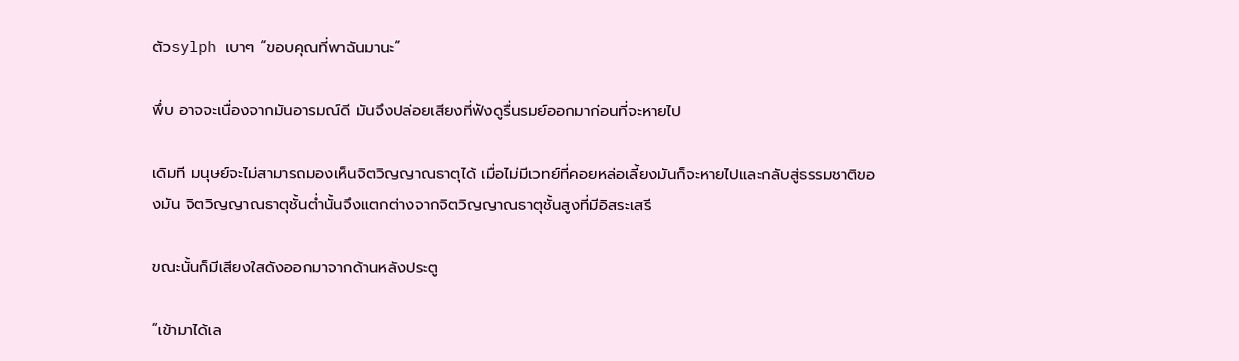ตัวsylph เบาๆ “ขอบคุณที่พาฉันมานะ”

พึ่บ อาจจะเนื่องจากมันอารมณ์ดี มันจึงปล่อยเสียงที่ฟังดูรื่นรมย์ออกมาก่อนที่จะหายไป

เดิมที มนุษย์จะไม่สามารถมองเห็นจิตวิญญาณธาตุได้ เมื่อไม่มีเวทย์ที่คอยหล่อเลี้ยงมันก็จะหายไปและกลับสู่ธรรมชาติของมัน จิตวิญญาณธาตุชั้นต่ำนั้นจึงแตกต่างจากจิตวิญญาณธาตุชั้นสูงที่มีอิสระเสรี

ขณะนั้นก็มีเสียงใสดังออกมาจากด้านหลังประตู

“เข้ามาได้เล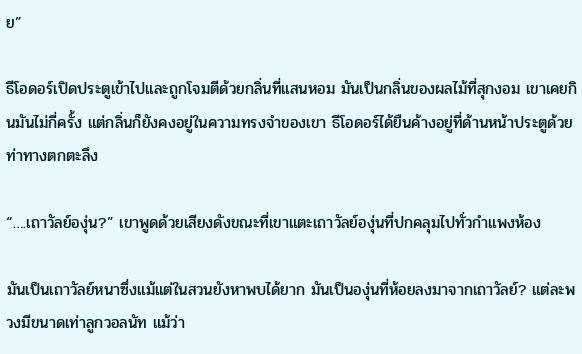ย”

ธีโอดอร์เปิดประตูเข้าไปและถูกโจมตีด้วยกลิ่นที่แสนหอม มันเป็นกลิ่นของผลไม้ที่สุกงอม เขาเคยกินมันไม่กี่ครั้ง แต่กลิ่นก็ยังคงอยู่ในความทรงจำของเขา ธีโอดอร์ได้ยืนค้างอยู่ที่ด้านหน้าประตูด้วยท่าทางตกตะลึง

“….เถาวัลย์องุ่น?” เขาพูดด้วยเสียงดังขณะที่เขาแตะเถาวัลย์องุ่นที่ปกคลุมไปทั่วกำแพงห้อง

มันเป็นเถาวัลย์หนาซึ่งแม้แต่ในสวนยังหาพบได้ยาก มันเป็นองุ่นที่ห้อยลงมาจากเถาวัลย์? แต่ละพวงมีขนาดเท่าลูกวอลนัท แม้ว่า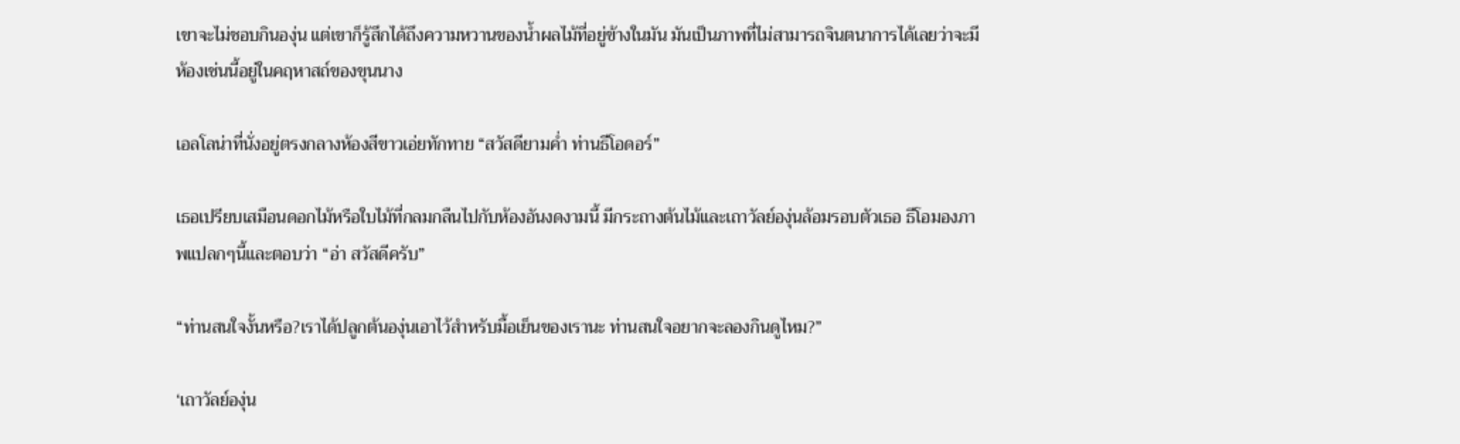เขาจะไม่ชอบกินองุ่น แต่เขาก็รู้สึกได้ถึงความหวานของน้ำผลไม้ที่อยู่ข้างในมัน มันเป็นภาพที่ไม่สามารถจินตนาการได้เลยว่าจะมีห้องเช่นนี้อยู่ในคฤหาสถ์ของขุนนาง

เอลโลน่าที่นั่งอยู่ตรงกลางห้องสีขาวเอ่ยทักทาย “สวัสดียามค่ำ ท่านธีโอดอร์”

เธอเปรียบเสมือนดอกไม้หรือใบไม้ที่กลมกลืนไปกับห้องอันงดงามนี้ มีกระถางต้นไม้และเถาวัลย์องุ่นล้อมรอบตัวเธอ ธีโอมองภาพแปลกๆนี้และตอบว่า “อ่า สวัสดีครับ”

“ท่านสนใจงั้นหรือ?เราได้ปลูกต้นองุ่นเอาไว้สำหรับมื้อเย็นของเรานะ ท่านสนใจอยากจะลองกินดูไหม?”

‘เถาวัลย์องุ่น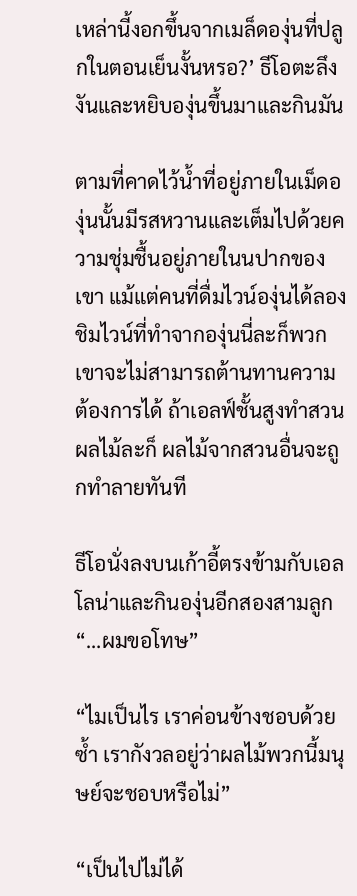เหล่านี้งอกขึ้นจากเมล็ดองุ่นที่ปลูกในตอนเย็นงั้นหรอ?’ ธีโอตะลึงงันและหยิบองุ่นขึ้นมาและกินมัน

ตามที่คาดไว้น้ำที่อยู่ภายในเม็ดองุ่นนั้นมีรสหวานและเต็มไปด้วยความชุ่มชื้นอยู่ภายในนปากของเขา แม้แต่คนที่ดื่มไวน์องุ่นได้ลองชิมไวน์ที่ทำจากองุ่นนี่ละก็พวกเขาจะไม่สามารถต้านทานความต้องการได้ ถ้าเอลฟ์ชั้นสูงทำสวนผลไม้ละก็ ผลไม้จากสวนอื่นจะถูกทำลายทันที

ธีโอนั่งลงบนเก้าอี้ตรงข้ามกับเอลโลน่าและกินองุ่นอีกสองสามลูก “…ผมขอโทษ”

“ไมเป็นไร เราค่อนข้างชอบด้วยซ้ำ เรากังวลอยู่ว่าผลไม้พวกนี้มนุษย์จะชอบหรือไม่”

“เป็นไปไม่ได้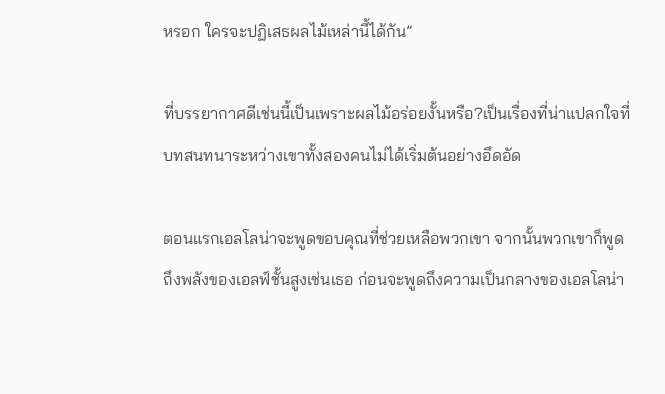หรอก ใครจะปฏิเสธผลไม้เหล่านี้ได้กัน”

ที่บรรยากาศดีเช่นนี้เป็นเพราะผลไม้อร่อยงั้นหรือ?เป็นเรื่องที่น่าแปลกใจที่บทสนทนาระหว่างเขาทั้งสองคนไม่ได้เริ่มต้นอย่างอึดอัด

ตอนแรกเอลโลน่าจะพูดขอบคุณที่ช่วยเหลือพวกเขา จากนั้นพวกเขาก็พูดถึงพลังของเอลฟ์ชั้นสูงเช่นเธอ ก่อนจะพูดถึงความเป็นกลางของเอลโลน่า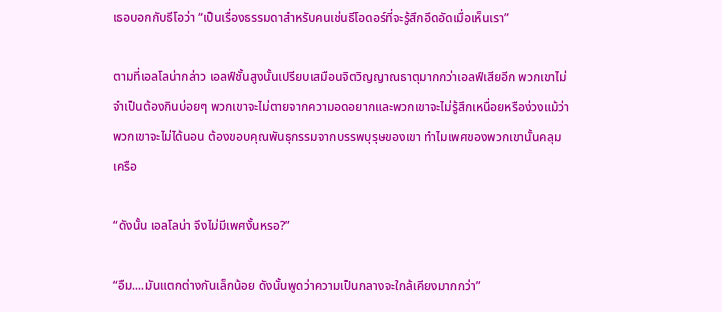เธอบอกกับธีโอว่า “เป็นเรื่องธรรมดาสำหรับคนเช่นธีโอดอร์ที่จะรู้สึกอึดอัดเมื่อเห็นเรา”

ตามที่เอลโลน่ากล่าว เอลฟ์ชั้นสูงนั้นเปรียบเสมือนจิตวิญญาณธาตุมากกว่าเอลฟ์เสียอีก พวกเขาไม่จำเป็นต้องกินบ่อยๆ พวกเขาจะไม่ตายจากความอดอยากและพวกเขาจะไม่รู้สึกเหนื่อยหรือง่วงแม้ว่าพวกเขาจะไม่ได้นอน ต้องขอบคุณพันธุกรรมจากบรรพบุรุษของเขา ทำไมเพศของพวกเขานั้นคลุมเครือ

“ดังนั้น เอลโลน่า จึงไม่มีเพศงั้นหรอ?”

“อืม....มันแตกต่างกันเล็กน้อย ดังนั้นพูดว่าความเป็นกลางจะใกล้เคียงมากกว่า”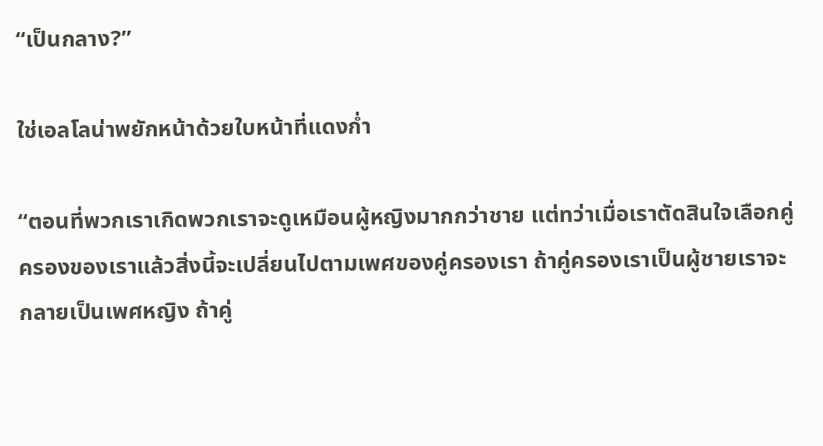“เป็นกลาง?”

ใช่เอลโลน่าพยักหน้าด้วยใบหน้าที่แดงก่ำ

“ตอนที่พวกเราเกิดพวกเราจะดูเหมือนผู้หญิงมากกว่าชาย แต่ทว่าเมื่อเราตัดสินใจเลือกคู่ครองของเราแล้วสิ่งนี้จะเปลี่ยนไปตามเพศของคู่ครองเรา ถ้าคู่ครองเราเป็นผู้ชายเราจะกลายเป็นเพศหญิง ถ้าคู่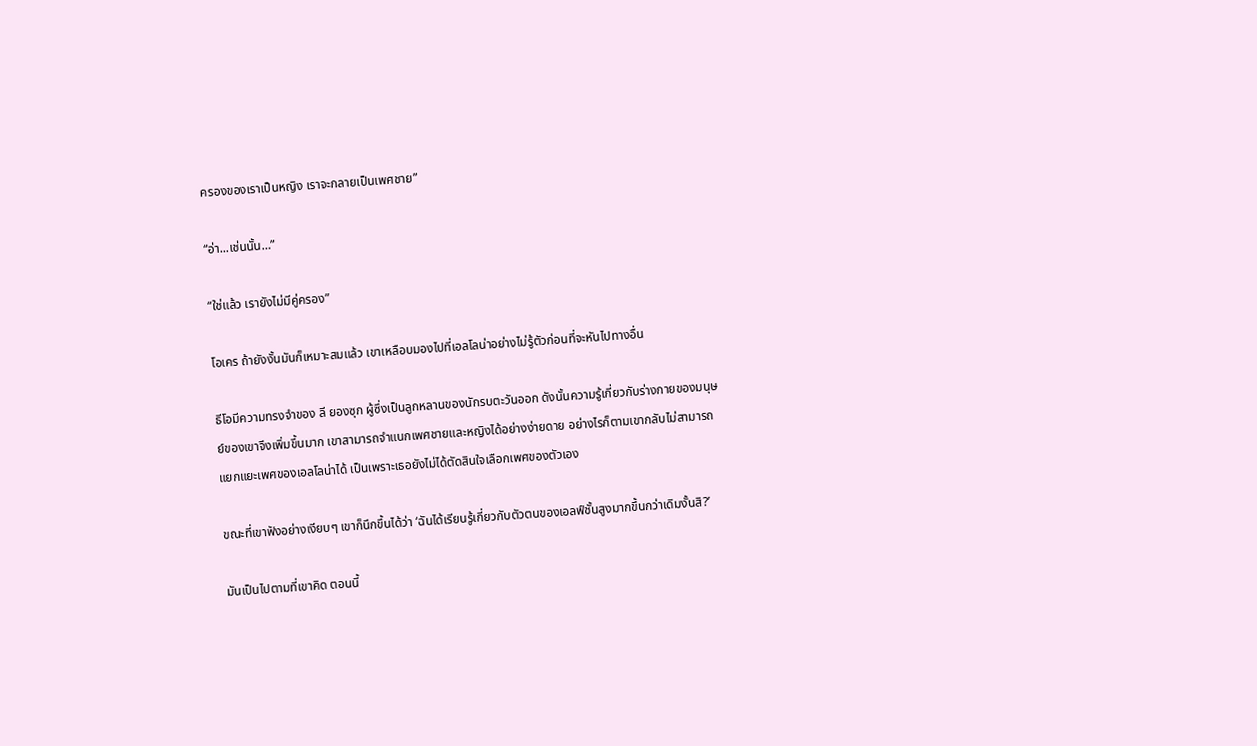ครองของเราเป็นหญิง เราจะกลายเป็นเพศชาย”

“อ่า...เช่นนั้น…”

“ใช่แล้ว เรายังไม่มีคู่ครอง”

โอเคร ถ้ายังงั้นมันก็เหมาะสมแล้ว เขาเหลือบมองไปที่เอลโลน่าอย่างไม่รู้ตัวก่อนที่จะหันไปทางอื่น

ธีโอมีความทรงจำของ ลี ยองซุก ผู้ซึ่งเป็นลูกหลานของนักรบตะวันออก ดังนั้นความรู้เกี่ยวกับร่างกายของมนุษย์ของเขาจึงเพิ่มขึ้นมาก เขาสามารถจำแนกเพศชายและหญิงได้อย่างง่ายดาย อย่างไรก็ตามเขากลับไม่สามารถแยกแยะเพศของเอลโลน่าได้ เป็นเพราะเธอยังไม่ได้ตัดสินใจเลือกเพศของตัวเอง

ขณะที่เขาฟังอย่างเงียบๆ เขาก็นึกขึ้นได้ว่า ‘ฉันได้เรียนรู้เกี่ยวกับตัวตนของเอลฟ์ชั้นสูงมากขึ้นกว่าเดิมงั้นสิ?’

มันเป็นไปตามที่เขาคิด ตอนนี้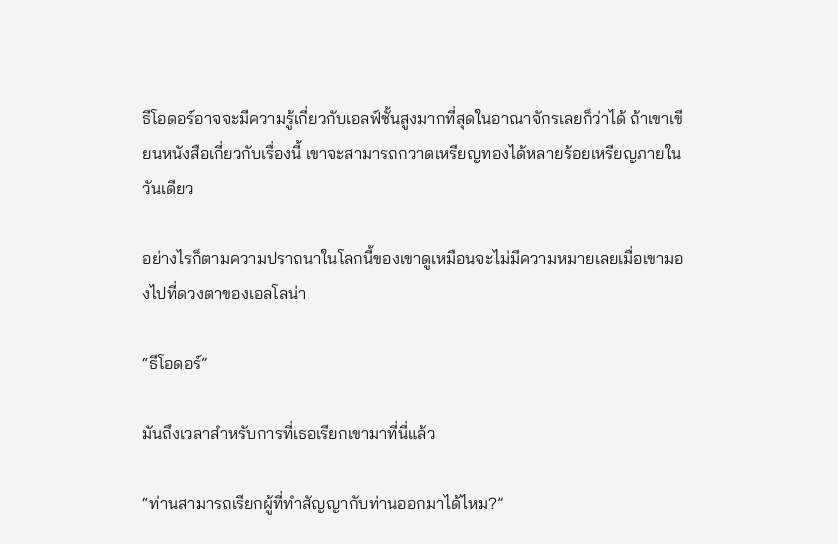ธีโอดอร์อาจจะมีความรู้เกี่ยวกับเอลฟ์ชั้นสูงมากที่สุดในอาณาจักรเลยก็ว่าได้ ถ้าเขาเขียนหนังสือเกี่ยวกับเรื่องนี้ เขาจะสามารถกวาดเหรียญทองได้หลายร้อยเหรียญภายในวันเดียว

อย่างไรก็ตามความปราถนาในโลกนี้ของเขาดูเหมือนจะไม่มีความหมายเลยเมื่อเขามองไปที่ดวงตาของเอลโลน่า

“ธีโอดอร์”

มันถึงเวลาสำหรับการที่เธอเรียกเขามาที่นี่แล้ว

“ท่านสามารถเรียกผู้ที่ทำสัญญากับท่านออกมาได้ไหม?”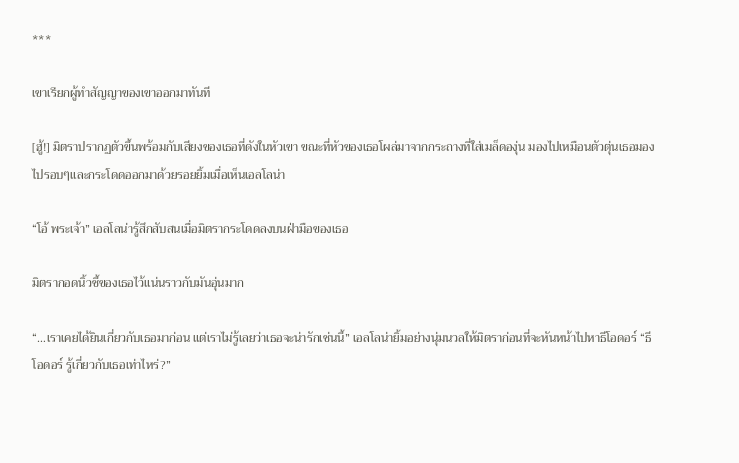***

เขาเรียกผู้ทำสัญญาของเขาออกมาทันที

[ฮู้!] มิตราปรากฏตัวขึ้นพร้อมกับเสียงของเธอที่ดังในหัวเขา ขณะที่หัวของเธอโผล่มาจากกระถางที่ใส่เมล็ดองุ่น มองไปเหมือนตัวตุ่นเธอมองไปรอบๆและกระโดดออกมาด้วยรอยยิ้มเมื่อเห็นเอลโลน่า

“โอ้ พระเจ้า” เอลโลน่ารู้สึกสับสนเมื่อมิตรากระโดดลงบนฝ่ามือของเธอ

มิตรากอดนิ้วชี้ของเธอไว้แน่นราวกับมันอุ่นมาก

“…เราเคยได้ยินเกี่ยวกับเธอมาก่อน แต่เราไม่รู้เลยว่าเธอจะน่ารักเช่นนี้” เอลโลน่ายิ้มอย่างนุ่มนวลให้มิตราก่อนที่จะหันหน้าไปหาธีโอดอร์ “ธีโอดอร์ รู้เกี่ยวกับเธอเท่าไหร่?”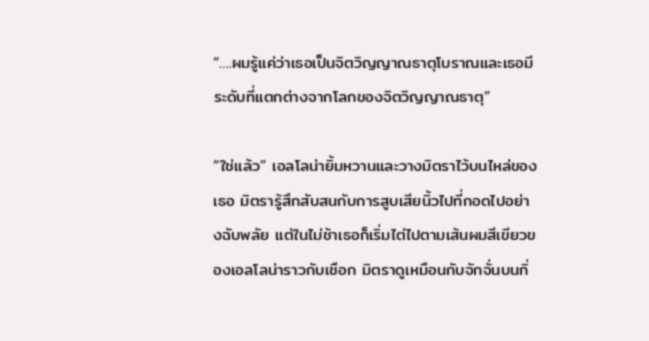“….ผมรู้แค่ว่าเธอเป็นจิตวิญญาณธาตุโบราณและเธอมีระดับที่แตกต่างจากโลกของจิตวิญญาณธาตุ”

“ใช่แล้ว” เอลโลน่ายิ้มหวานและวางมิตราไว้บนไหล่ของเธอ มิตรารู้สึกสับสนกับการสูบเสียนิ้วไปที่กอดไปอย่างฉับพลัย แต่ในไม่ช้าเธอก็เริ่มไต่ไปตามเส้นผมสีเขียวของเอลโลน่าราวกับเชือก มิตราดูเหมือนกับจักจั่นบนกิ่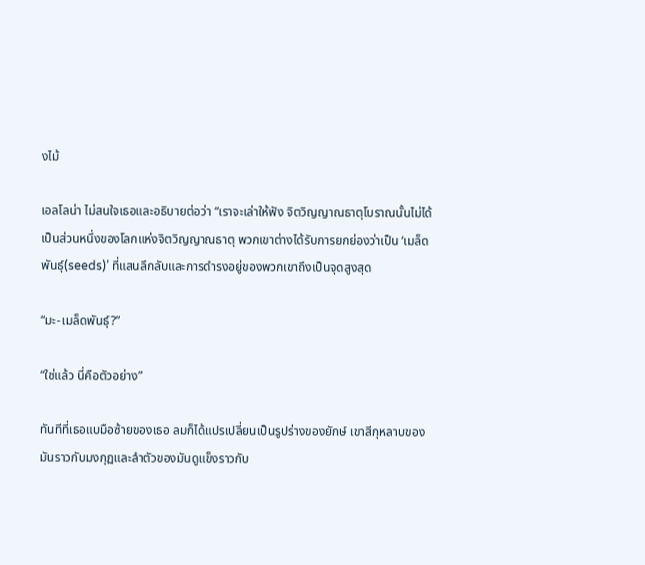งไม้

เอลโลน่า ไม่สนใจเธอและอธิบายต่อว่า “เราจะเล่าให้ฟัง จิตวิญญาณธาตุโบราณนั้นไม่ได้เป็นส่วนหนึ่งของโลกแห่งจิตวิญญาณธาตุ พวกเขาต่างได้รับการยกย่องว่าเป็น ‘เมล็ดพันธุ์(seeds)’ ที่แสนลึกลับและการดำรงอยู่ของพวกเขาถึงเป็นจุดสูงสุด

“มะ-เมล็ดพันธุ์?”

“ใช่แล้ว นี่คือตัวอย่าง”

ทันทีที่เธอแบมือซ้ายของเธอ ลมก็ได้แปรเปลี่ยนเป็นรูปร่างของยักษ์ เขาสีกุหลาบของมันราวกับมงกุฏและลำตัวของมันดูแข็งราวกับ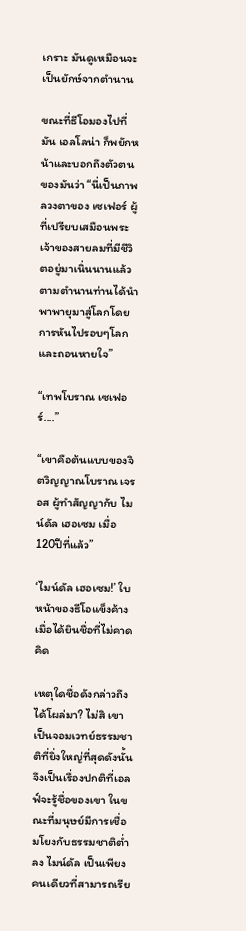เกราะ มันดูเหมือนจะเป็นยักษ์จากตำนาน

ขณะที่ธีโอมองไปที่มัน เอลโลน่า ก็พยักหน้าและบอกถึงตัวตนของมันว่า “นี่เป็นภาพลวงตาของ เซเฟอร์ ผู้ที่เปรียบเสมือนพระเจ้าของสายลมที่มีชีวิตอยู่มาเนิ่นนานแล้ว ตามตำนานท่านได้นำพาพายุมาสู่โลกโดยการหันไปรอบๆโลกและถอนหายใจ”

“เทพโบราณ เซเฟอร์....”

“เขาคือต้นแบบของจิตวิญญาณโบราณ เจรอส ผู้ทำสัญญากับ ไมน์ดัล เฮอเซม เมื่อ120ปีที่แล้ว”

‘ไมน์ดัล เฮอเซม!’ ใบหน้าของธีโอแข็งค้างเมื่อได้ยินชื่อที่ไม่คาดคิด

เหตุใดชื่อดังกล่าวถึงได้โผล่มา? ไม่สิ เขาเป็นจอมเวทย์ธรรมชาติที่ยิ่งใหญ่ที่สุดดังนั้นจึงเป็นเรื่องปกติที่เอลฟ์จะรู้ชื่อของเขา ในขณะที่มนุษย์มีการเชื่อมโยงกับธรรมชาติต่ำลง ไมน์ดัล เป็นเพียงคนเดียวที่สามารถเรีย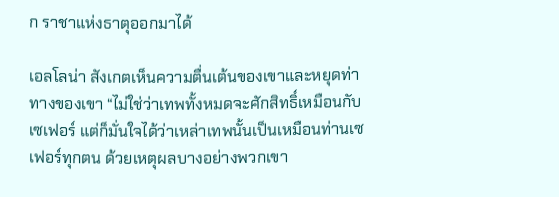ก ราชาแห่งธาตุออกมาได้

เอลโลน่า สังเกตเห็นความตื่นเต้นของเขาและหยุดท่าทางของเขา “ไม่ใช่ว่าเทพทั้งหมดจะศักสิทธิ์เหมือนกับเซเฟอร์ แต่ก็มั่นใจได้ว่าเหล่าเทพนั้นเป็นเหมือนท่านเซเฟอร์ทุกตน ด้วยเหตุผลบางอย่างพวกเขา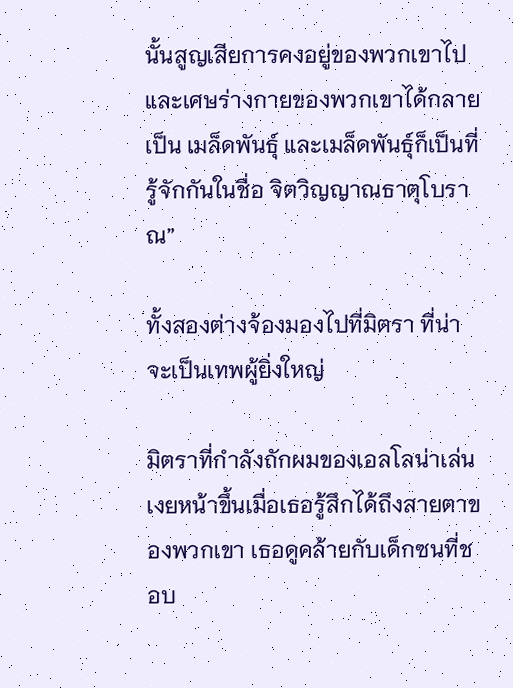นั้นสูญเสียการคงอยู่ของพวกเขาไปและเศษร่างกายของพวกเขาได้กลายเป็น เมล็ดพันธุ์ และเมล็ดพันธุ์ก็เป็นที่รู้จักกันในชื่อ จิตวิญญาณธาตุโบราณ”

ทั้งสองต่างจ้องมองไปที่มิตรา ที่น่าจะเป็นเทพผู้ยิ่งใหญ่

มิตราที่กำลังถักผมของเอลโลน่าเล่น เงยหน้าขึ้นเมื่อเธอรู้สึกได้ถึงสายตาของพวกเขา เธอดูคล้ายกับเด็กซนที่ชอบ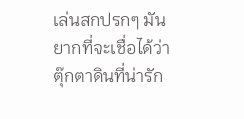เล่นสกปรกๆ มันยากที่จะเชื่อได้ว่าตุ๊กตาดินที่น่ารัก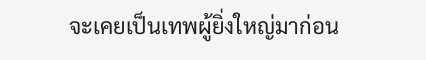จะเคยเป็นเทพผู้ยิ่งใหญ่มาก่อน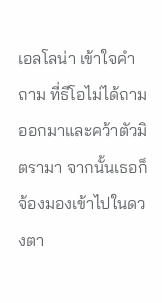เอลโลน่า เข้าใจคำถาม ที่ธีโอไม่ได้ถามออกมาและคว้าตัวมิตรามา จากนั้นเธอก็จ้องมองเข้าไปในดวงตา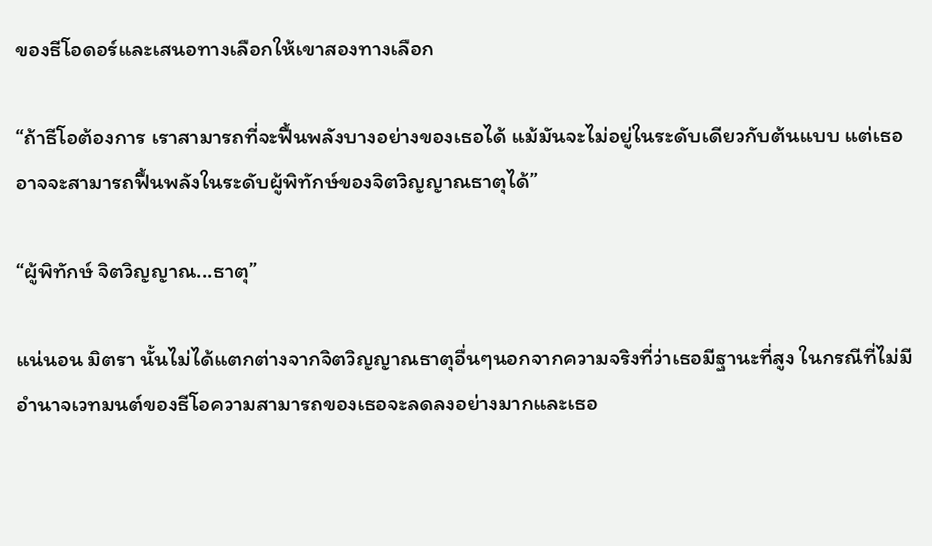ของธีโอดอร์และเสนอทางเลือกให้เขาสองทางเลือก

“ถ้าธีโอต้องการ เราสามารถที่จะฟื้นพลังบางอย่างของเธอได้ แม้มันจะไม่อยู่ในระดับเดียวกับต้นแบบ แต่เธออาจจะสามารถฟื้นพลังในระดับผู้พิทักษ์ของจิตวิญญาณธาตุได้”

“ผู้พิทักษ์ จิตวิญญาณ...ธาตุ”

แน่นอน มิตรา นั้นไม่ได้แตกต่างจากจิตวิญญาณธาตุอื่นๆนอกจากความจริงที่ว่าเธอมีฐานะที่สูง ในกรณีที่ไม่มีอำนาจเวทมนต์ของธีโอความสามารถของเธอจะลดลงอย่างมากและเธอ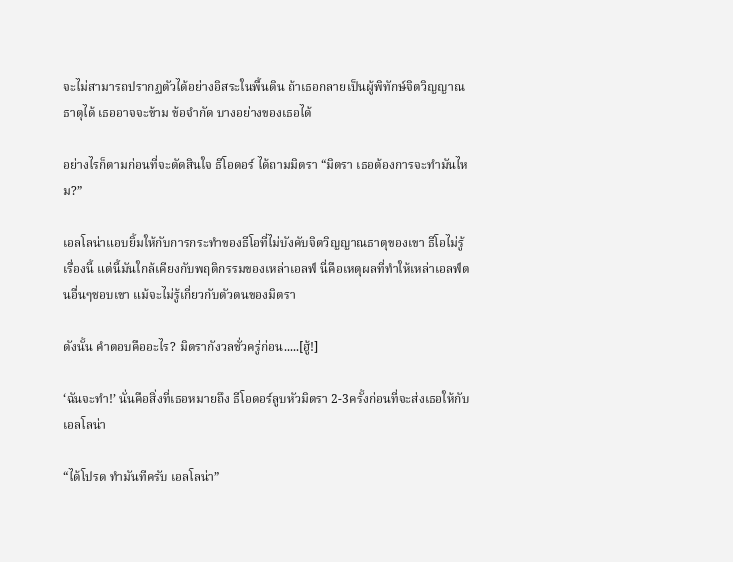จะไม่สามารถปรากฏตัวได้อย่างอิสระในพื้นดิน ถ้าเธอกลายเป็นผู้พิทักษ์จิตวิญญาณธาตุได้ เธออาจจะข้าม ข้อจำกัด บางอย่างของเธอได้

อย่างไรก็ตามก่อนที่จะตัดสินใจ ธีโอดอร์ ได้ถามมิตรา “มิตรา เธอต้องการจะทำมันไหม?”

เอลโลน่าแอบยิ้มให้กับการกระทำของธีโอที่ไม่บังคับจิตวิญญาณธาตุของเขา ธีโอไม่รู้เรื่องนี้ แต่นี้มันใกล้เคียงกับพฤติกรรมของเหล่าเอลฟ์ นี่คือเหตุผลที่ทำให้เหล่าเอลฟ์ตนอื่นๆชอบเขา แม้จะไม่รู้เกี่ยวกับตัวตนของมิตรา

ดังนั้น คำตอบคืออะไร? มิตรากังวลชั่วครู่ก่อน.....[ฮู้!]

‘ฉันจะทำ!’ นั่นคือสิ่งที่เธอหมายถึง ธีโอดอร์ลูบหัวมิตรา 2-3ครั้งก่อนที่จะส่งเธอให้กับเอลโลน่า

“ได้โปรด ทำมันทีครับ เอลโลน่า”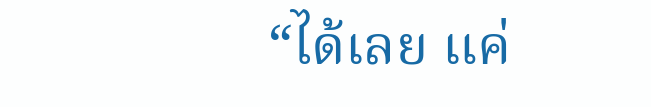“ได้เลย แค่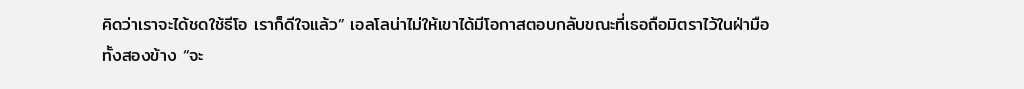คิดว่าเราจะได้ชดใช้ธีโอ เราก็ดีใจแล้ว” เอลโลน่าไม่ให้เขาได้มีโอกาสตอบกลับขณะที่เธอถือมิตราไว้ในฝ่ามือทั้งสองข้าง “จะ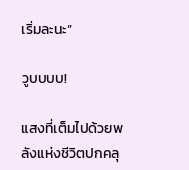เริ่มละนะ”

วูบบบบ!

แสงที่เต็มไปด้วยพลังแห่งชีวิตปกคลุ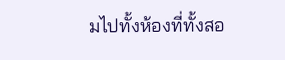มไปทั้งห้องที่ทั้งสอ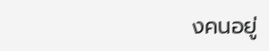งคนอยู่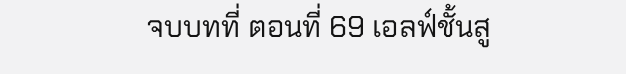จบบทที่ ตอนที่ 69 เอลฟ์ชั้นสู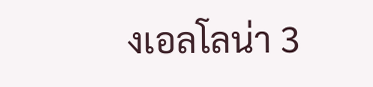งเอลโลน่า 3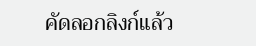คัดลอกลิงก์แล้ว